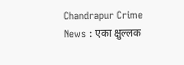Chandrapur Crime News : एका क्षुल्लक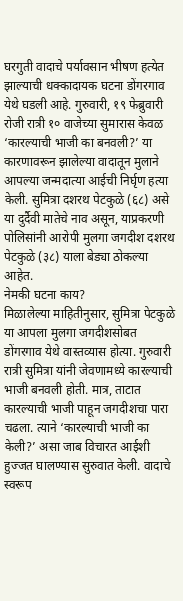घरगुती वादाचे पर्यावसान भीषण हत्येत झाल्याची धक्कादायक घटना डोंगरगाव येथे घडली आहे. गुरुवारी, १९ फेब्रुवारी रोजी रात्री १० वाजेच्या सुमारास केवळ ‘कारल्याची भाजी का बनवली?’ या कारणावरून झालेल्या वादातून मुलाने आपल्या जन्मदात्या आईची निर्घृण हत्या केली. सुमित्रा दशरथ पेटकुळे (६८) असे या दुर्दैवी मातेचे नाव असून, याप्रकरणी पोलिसांनी आरोपी मुलगा जगदीश दशरथ पेटकुळे (३८) याला बेड्या ठोकल्या आहेत.
नेमकी घटना काय?
मिळालेल्या माहितीनुसार, सुमित्रा पेटकुळे या आपला मुलगा जगदीशसोबत डोंगरगाव येथे वास्तव्यास होत्या. गुरुवारी रात्री सुमित्रा यांनी जेवणामध्ये कारल्याची भाजी बनवली होती. मात्र, ताटात कारल्याची भाजी पाहून जगदीशचा पारा चढला. त्याने ‘कारल्याची भाजी का केली?’ असा जाब विचारत आईशी हुज्जत घालण्यास सुरुवात केली. वादाचे स्वरूप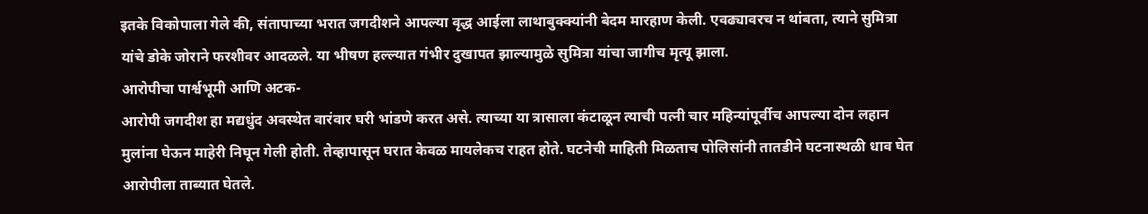इतके विकोपाला गेले की, संतापाच्या भरात जगदीशने आपल्या वृद्ध आईला लाथाबुक्क्यांनी बेदम मारहाण केली. एवढ्यावरच न थांबता, त्याने सुमित्रा यांचे डोके जोराने फरशीवर आदळले. या भीषण हल्ल्यात गंभीर दुखापत झाल्यामुळे सुमित्रा यांचा जागीच मृत्यू झाला.
आरोपीचा पार्श्वभूमी आणि अटक-
आरोपी जगदीश हा मद्यधुंद अवस्थेत वारंवार घरी भांडणे करत असे. त्याच्या या त्रासाला कंटाळून त्याची पत्नी चार महिन्यांपूर्वीच आपल्या दोन लहान मुलांना घेऊन माहेरी निघून गेली होती. तेव्हापासून घरात केवळ मायलेकच राहत होते. घटनेची माहिती मिळताच पोलिसांनी तातडीने घटनास्थळी धाव घेत आरोपीला ताब्यात घेतले.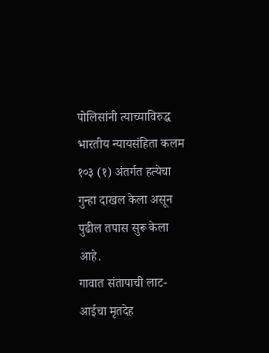पोलिसांनी त्याच्याविरुद्ध भारतीय न्यायसंहिता कलम १०३ (१) अंतर्गत हत्येचा गुन्हा दाखल केला असून पुढील तपास सुरू केला आहे.
गावात संतापाची लाट-
आईचा मृतदेह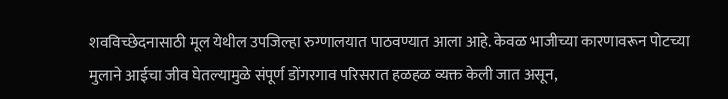शवविच्छेदनासाठी मूल येथील उपजिल्हा रुग्णालयात पाठवण्यात आला आहे. केवळ भाजीच्या कारणावरून पोटच्या मुलाने आईचा जीव घेतल्यामुळे संपूर्ण डोंगरगाव परिसरात हळहळ व्यक्त केली जात असून,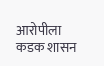आरोपीला कडक शासन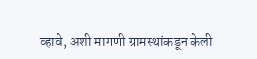व्हावे, अशी मागणी ग्रामस्थांकडून केली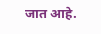जात आहे.